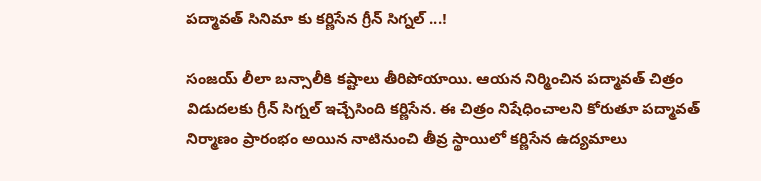పద్మావత్ సినిమా కు కర్ణిసేన గ్రీన్ సిగ్నల్ ...!

సంజయ్ లీలా బన్సాలీకి కష్టాలు తీరిపోయాయి. ఆయన నిర్మించిన పద్మావత్ చిత్రం విడుదలకు గ్రీన్ సిగ్నల్ ఇచ్చేసింది కర్ణిసేన. ఈ చిత్రం నిషేధించాలని కోరుతూ పద్మావత్ నిర్మాణం ప్రారంభం అయిన నాటినుంచి తీవ్ర స్థాయిలో కర్ణిసేన ఉద్యమాలు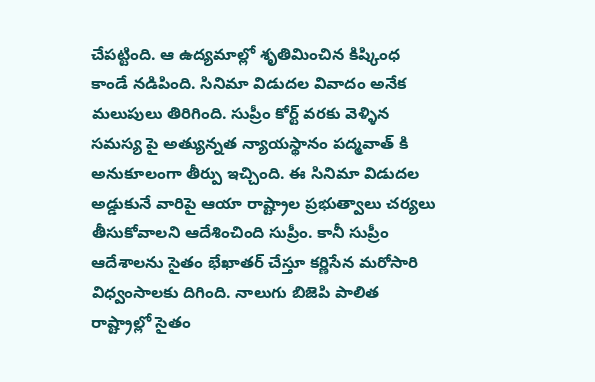చేపట్టింది. ఆ ఉద్యమాల్లో శృతిమించిన కిష్కింధ కాండే నడిపింది. సినిమా విడుదల వివాదం అనేక మలుపులు తిరిగింది. సుప్రీం కోర్ట్ వరకు వెళ్ళిన సమస్య పై అత్యున్నత న్యాయస్థానం పద్మవాత్ కి అనుకూలంగా తీర్పు ఇచ్చింది. ఈ సినిమా విడుదల అడ్డుకునే వారిపై ఆయా రాష్ట్రాల ప్రభుత్వాలు చర్యలు తీసుకోవాలని ఆదేశించింది సుప్రీం. కానీ సుప్రీం ఆదేశాలను సైతం భేఖాతర్ చేస్తూ కర్ణిసేన మరోసారి విధ్వంసాలకు దిగింది. నాలుగు బిజెపి పాలిత రాష్ట్రాల్లో సైతం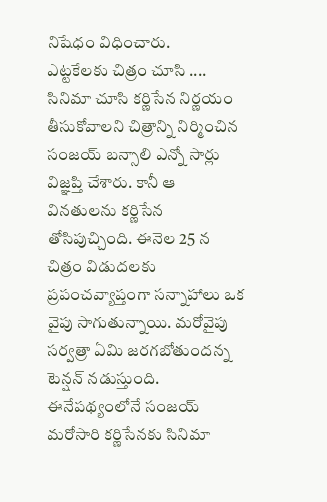నిషేధం విధించారు.
ఎట్టకేలకు చిత్రం చూసి ....
సినిమా చూసి కర్ణిసేన నిర్ణయం తీసుకోవాలని చిత్రాన్ని నిర్మించిన సంజయ్ బన్సాలి ఎన్నో సార్లు విజ్ఞప్తి చేశారు. కానీ ఆ వినతులను కర్ణిసేన తోసిపుచ్చింది. ఈనెల 25 న చిత్రం విడుదలకు ప్రపంచవ్యాప్తంగా సన్నాహాలు ఒక వైపు సాగుతున్నాయి. మరోవైపు సర్వత్రా ఏమి జరగబోతుందన్న టెన్షన్ నడుస్తుంది. ఈనేపథ్యంలోనే సంజయ్ మరోసారి కర్ణిసేనకు సినిమా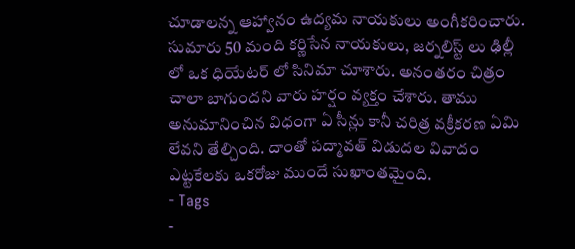చూడాలన్న ఆహ్వానం ఉద్యమ నాయకులు అంగీకరించారు. సుమారు 50 మంది కర్ణిసేన నాయకులు, జర్నలిస్ట్ లు ఢిల్లీ లో ఒక ధియేటర్ లో సినిమా చూశారు. అనంతరం చిత్రం చాలా బాగుందని వారు హర్షం వ్యక్తం చేశారు. తాము అనుమానించిన విధంగా ఏ సీన్లు కానీ చరిత్ర వక్రీకరణ ఏమి లేవని తేల్చింది. దాంతో పద్మావత్ విడుదల వివాదం ఎట్టకేలకు ఒకరోజు ముందే సుఖాంతమైంది.
- Tags
-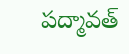పద్మావత్